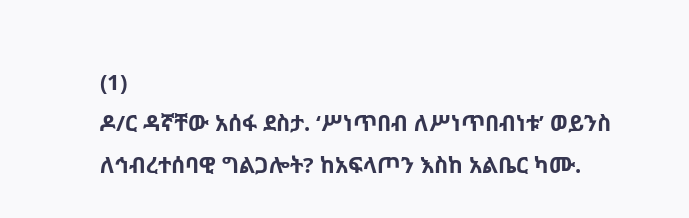(1)
ዶ/ር ዳኛቸው አሰፋ ደስታ. ‘ሥነጥበብ ለሥነጥበብነቱ’ ወይንስ ለኅብረተሰባዊ ግልጋሎት? ከአፍላጦን እስከ አልቤር ካሙ.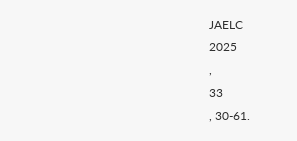JAELC
2025
,
33
, 30-61.